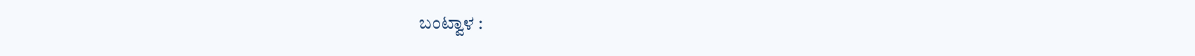ಬಂಟ್ವಾಳ :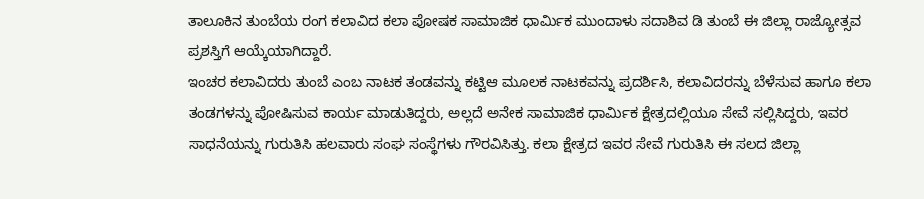ತಾಲೂಕಿನ ತುಂಬೆಯ ರಂಗ ಕಲಾವಿದ ಕಲಾ ಪೋಷಕ ಸಾಮಾಜಿಕ ಧಾರ್ಮಿಕ ಮುಂದಾಳು ಸದಾಶಿವ ಡಿ ತುಂಬೆ ಈ ಜಿಲ್ಲಾ ರಾಜ್ಯೋತ್ಸವ ಪ್ರಶಸ್ತಿಗೆ ಆಯ್ಕೆಯಾಗಿದ್ದಾರೆ.
ಇಂಚರ ಕಲಾವಿದರು ತುಂಬೆ ಎಂಬ ನಾಟಕ ತಂಡವನ್ನು ಕಟ್ಟಿಆ ಮೂಲಕ ನಾಟಕವನ್ನು ಪ್ರದರ್ಶಿಸಿ, ಕಲಾವಿದರನ್ನು ಬೆಳೆಸುವ ಹಾಗೂ ಕಲಾ ತಂಡಗಳನ್ನು ಪೋಷಿಸುವ ಕಾರ್ಯ ಮಾಡುತಿದ್ದರು, ಅಲ್ಲದೆ ಅನೇಕ ಸಾಮಾಜಿಕ ಧಾರ್ಮಿಕ ಕ್ಷೇತ್ರದಲ್ಲಿಯೂ ಸೇವೆ ಸಲ್ಲಿಸಿದ್ದರು, ಇವರ ಸಾಧನೆಯನ್ನು ಗುರುತಿಸಿ ಹಲವಾರು ಸಂಘ ಸಂಸ್ಥೆಗಳು ಗೌರವಿಸಿತ್ತು. ಕಲಾ ಕ್ಷೇತ್ರದ ಇವರ ಸೇವೆ ಗುರುತಿಸಿ ಈ ಸಲದ ಜಿಲ್ಲಾ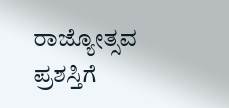ರಾಜ್ಯೋತ್ಸವ ಪ್ರಶಸ್ತಿಗೆ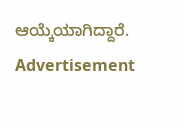ಆಯ್ಕೆಯಾಗಿದ್ದಾರೆ.
Advertisement